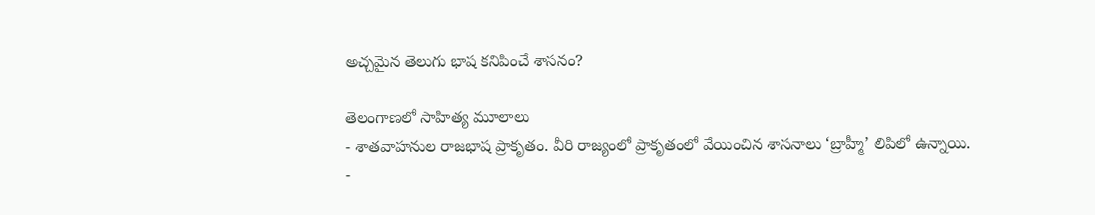అచ్చమైన తెలుగు భాష కనిపించే శాసనం?

తెలంగాణలో సాహిత్య మూలాలు
- శాతవాహనుల రాజభాష ప్రాకృతం. వీరి రాజ్యంలో ప్రాకృతంలో వేయించిన శాసనాలు ‘బ్రాహ్మీ’ లిపిలో ఉన్నాయి.
-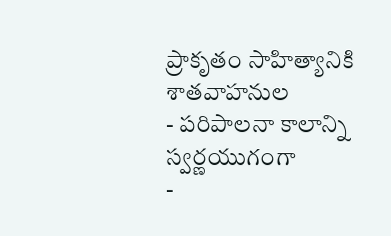ప్రాకృతం సాహిత్యానికి శాతవాహనుల
- పరిపాలనా కాలాన్ని స్వర్ణయుగంగా
-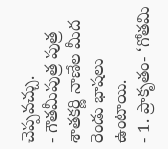చెప్పవచ్చు.
- గౌతమీపుత్ర పుత్ర శాతకర్ణి నాణేల మీద రెండు భాషలు ఉంటాయి.
- 1. ప్రాకృతం- ‘గోతమి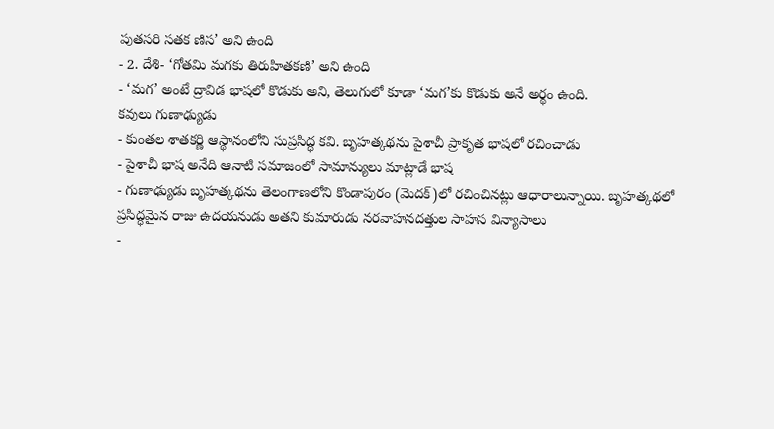పుతసరి సతక ణిస’ అని ఉంది
- 2. దేశి- ‘గోతమి మగకు తిరుహితకణి’ అని ఉంది
- ‘మగ’ అంటే ద్రావిడ భాషలో కొడుకు అని, తెలుగులో కూడా ‘మగ’కు కొడుకు అనే అర్థం ఉంది.
కవులు గుణాఢ్యుడు
- కుంతల శాతకర్ణి ఆస్థానంలోని సుప్రసిద్ధ కవి. బృహత్కథను పైశాచీ ప్రాకృత భాషలో రచించాడు
- పైశాచీ భాష అనేది ఆనాటి సమాజంలో సామాన్యులు మాట్లాడే భాష
- గుణాఢ్యుడు బృహత్కథను తెలంగాణలోని కొండాపురం (మెదక్)లో రచించినట్లు ఆధారాలున్నాయి. బృహత్కథలో ప్రసిద్ధమైన రాజు ఉదయనుడు అతని కుమారుడు నరవాహనదత్తుల సాహస విన్యాసాలు
-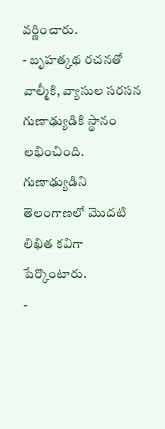వర్ణించారు.
- బృహత్కథ రచనతో వాల్మీకి, వ్యాసుల సరసన గుణాఢ్యుడికి స్థానం లభించింది. గుణాఢ్యుడిని తెలంగాణలో మొదటి లిఖిత కవిగా పేర్కొంటారు.
-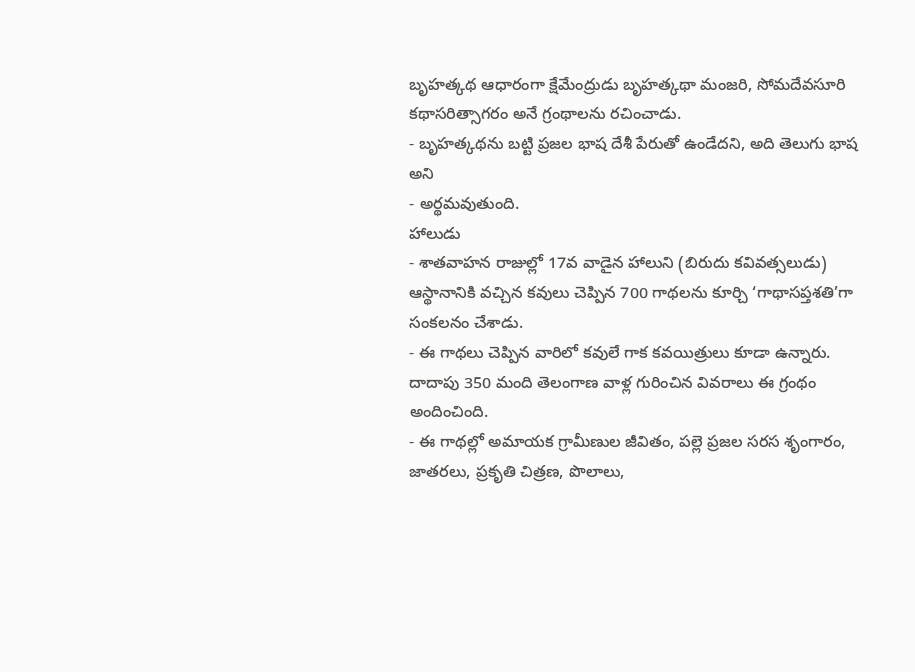బృహత్కథ ఆధారంగా క్షేమేంద్రుడు బృహత్కథా మంజరి, సోమదేవసూరి కథాసరిత్సాగరం అనే గ్రంథాలను రచించాడు.
- బృహత్కథను బట్టి ప్రజల భాష దేశీ పేరుతో ఉండేదని, అది తెలుగు భాష అని
- అర్థమవుతుంది.
హాలుడు
- శాతవాహన రాజుల్లో 17వ వాడైన హాలుని (బిరుదు కవివత్సలుడు) ఆస్థానానికి వచ్చిన కవులు చెప్పిన 700 గాథలను కూర్చి ‘గాథాసప్తశతి’గా సంకలనం చేశాడు.
- ఈ గాథలు చెప్పిన వారిలో కవులే గాక కవయిత్రులు కూడా ఉన్నారు. దాదాపు 350 మంది తెలంగాణ వాళ్ల గురించిన వివరాలు ఈ గ్రంథం అందించింది.
- ఈ గాథల్లో అమాయక గ్రామీణుల జీవితం, పల్లె ప్రజల సరస శృంగారం, జాతరలు, ప్రకృతి చిత్రణ, పొలాలు,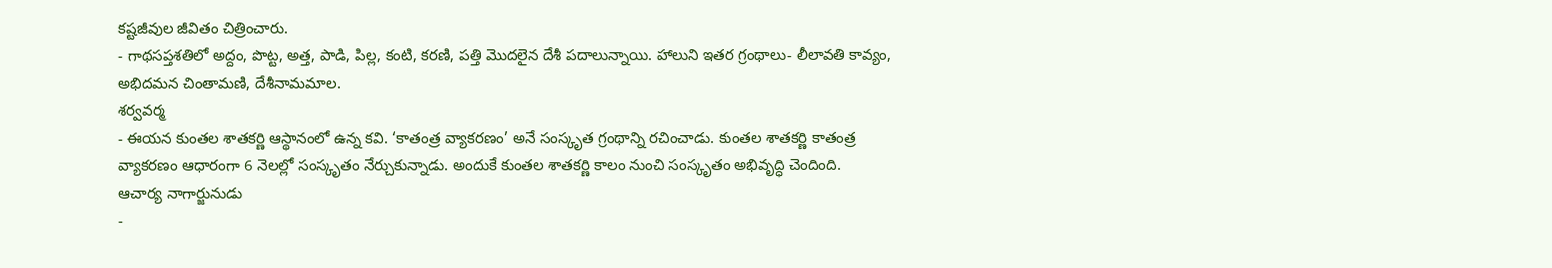కష్టజీవుల జీవితం చిత్రించారు.
- గాథసప్తశతిలో అద్దం, పొట్ట, అత్త, పాడి, పిల్ల, కంటి, కరణి, పత్తి మొదలైన దేశీ పదాలున్నాయి. హాలుని ఇతర గ్రంథాలు- లీలావతి కావ్యం, అభిదమన చింతామణి, దేశీనామమాల.
శర్వవర్మ
- ఈయన కుంతల శాతకర్ణి ఆస్థానంలో ఉన్న కవి. ‘కాతంత్ర వ్యాకరణం’ అనే సంస్కృత గ్రంథాన్ని రచించాడు. కుంతల శాతకర్ణి కాతంత్ర వ్యాకరణం ఆధారంగా 6 నెలల్లో సంస్కృతం నేర్చుకున్నాడు. అందుకే కుంతల శాతకర్ణి కాలం నుంచి సంస్కృతం అభివృద్ధి చెందింది.
ఆచార్య నాగార్జునుడు
-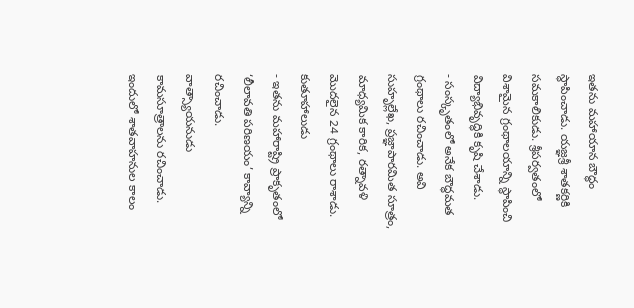ఇతను మహాయాన బౌద్ధం స్థాపించాడు. యజ్ఞశ్రీ శాతకర్ణికి సమకాలికుడు. శ్రీపర్వతంలో విశామైన గ్రంథాలయాన్ని స్థాపించి విద్యాభివృద్ధికి కృషి చేశాడు.
- సంస్కృతంలో అనేక బౌద్ధమత గ్రంథాలు రచించాడు. అవి సుహృల్లేఖ, ప్రజ్ఞాపారమిత సూత్రం, మాధ్యమిక కారిక, రత్నావళి మొదలైన 24 గ్రంథాలు రాశాడు.
కుతూహాలుడు
- ఇతను మహారాష్ట్రి ప్రాకృతంలో ‘లీలావతి పరిణయం’ కావ్యాన్ని రచించాడు.
వాత్స్యాయనుడు
కామసూత్రాలను రచించాడు. ఇందులో శాతవాహనుల కాలం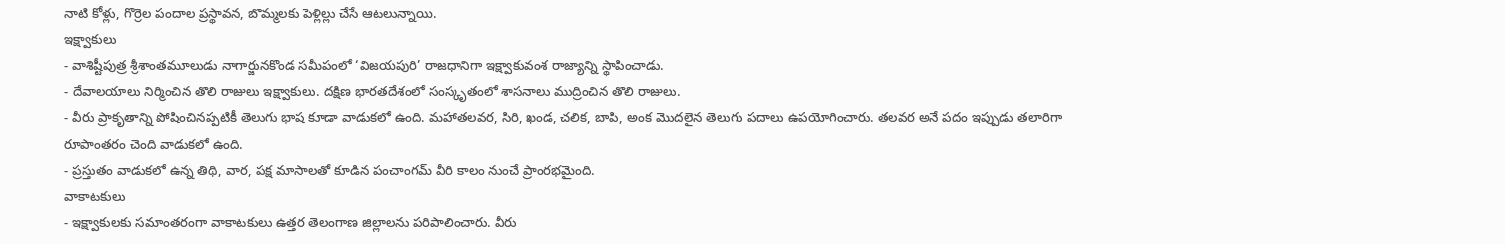నాటి కోళ్లు, గొర్రెల పందాల ప్రస్థావన, బొమ్మలకు పెళ్లిల్లు చేసే ఆటలున్నాయి.
ఇక్ష్వాకులు
- వాశిష్టీపుత్ర శ్రీశాంతమూలుడు నాగార్జునకొండ సమీపంలో ‘విజయపురి’ రాజధానిగా ఇక్ష్వాకువంశ రాజ్యాన్ని స్థాపించాడు.
- దేవాలయాలు నిర్మించిన తొలి రాజులు ఇక్ష్వాకులు. దక్షిణ భారతదేశంలో సంస్కృతంలో శాసనాలు ముద్రించిన తొలి రాజులు.
- వీరు ప్రాకృతాన్ని పోషించినప్పటికీ తెలుగు భాష కూడా వాడుకలో ఉంది. మహాతలవర, సిరి, ఖండ, చలిక, బాపి, అంక మొదలైన తెలుగు పదాలు ఉపయోగించారు. తలవర అనే పదం ఇప్పుడు తలారిగా రూపాంతరం చెంది వాడుకలో ఉంది.
- ప్రస్తుతం వాడుకలో ఉన్న తిథి, వార, పక్ష మాసాలతో కూడిన పంచాంగమ్ వీరి కాలం నుంచే ప్రాంరభమైంది.
వాకాటకులు
- ఇక్ష్వాకులకు సమాంతరంగా వాకాటకులు ఉత్తర తెలంగాణ జిల్లాలను పరిపాలించారు. వీరు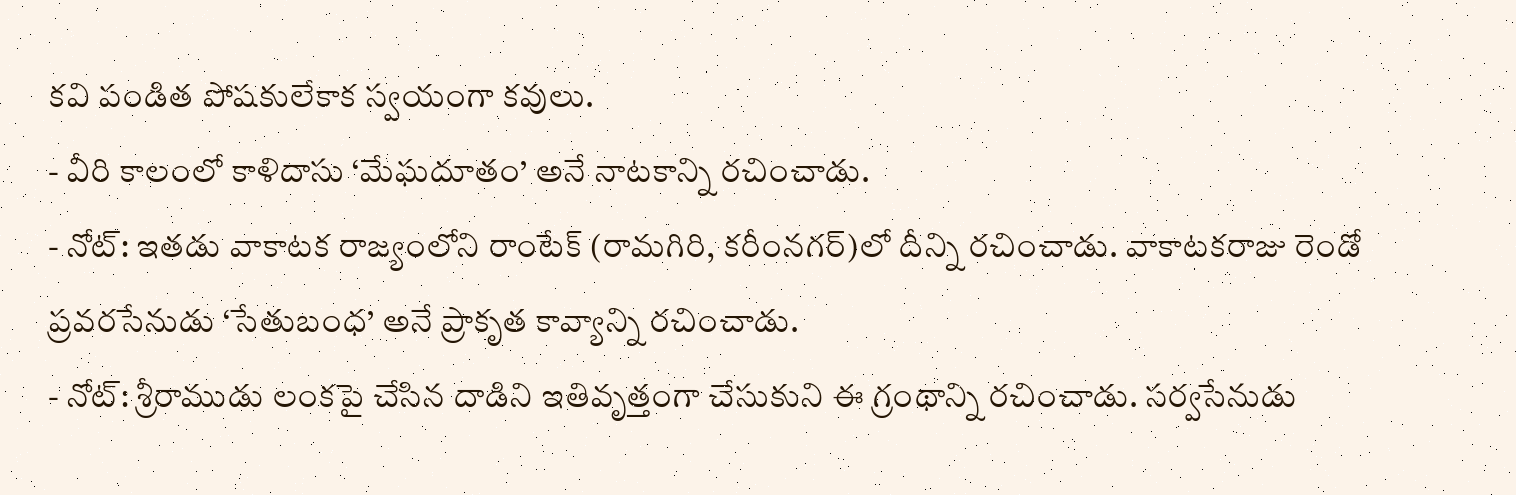కవి పండిత పోషకులేకాక స్వయంగా కవులు.
- వీరి కాలంలో కాళిదాసు ‘మేఘదూతం’ అనే నాటకాన్ని రచించాడు.
- నోట్: ఇతడు వాకాటక రాజ్యంలోని రాంటేక్ (రామగిరి, కరీంనగర్)లో దీన్ని రచించాడు. వాకాటకరాజు రెండో ప్రవరసేనుడు ‘సేతుబంధ’ అనే ప్రాకృత కావ్యాన్ని రచించాడు.
- నోట్: శ్రీరాముడు లంకపై చేసిన దాడిని ఇతివృత్తంగా చేసుకుని ఈ గ్రంథాన్ని రచించాడు. సర్వసేనుడు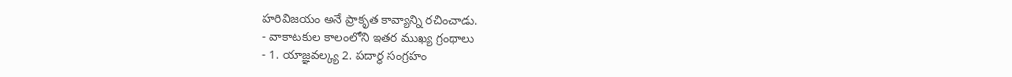హరివిజయం అనే ప్రాకృత కావ్యాన్ని రచించాడు.
- వాకాటకుల కాలంలోని ఇతర ముఖ్య గ్రంథాలు
- 1. యాజ్ఞవల్క్య 2. పదార్థ సంగ్రహం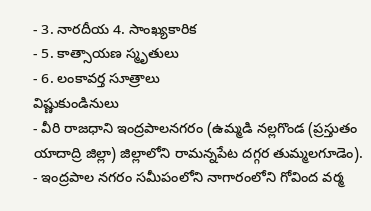- 3. నారదీయ 4. సాంఖ్యకారిక
- 5. కాత్సాయణ స్మృతులు
- 6. లంకావర్త సూత్రాలు
విష్ణుకుండినులు
- వీరి రాజధాని ఇంద్రపాలనగరం (ఉమ్మడి నల్లగొండ (ప్రస్తుతం యాదాద్రి జిల్లా) జిల్లాలోని రామన్నపేట దగ్గర తుమ్మలగూడెం).
- ఇంద్రపాల నగరం సమీపంలోని నాగారంలోని గోవింద వర్మ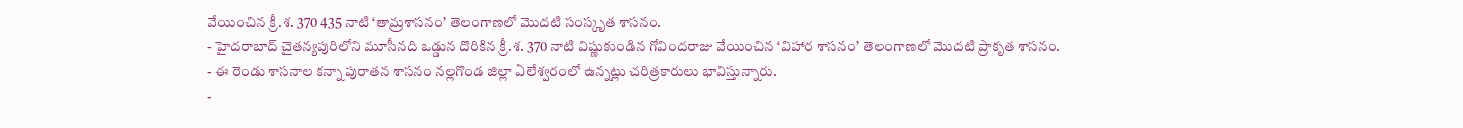వేయించిన క్రీ.శ. 370 435 నాటి ‘తామ్రశాసనం’ తెలంగాణలో మొదటి సంస్కృత శాసనం.
- హైదరాబాద్ చైతన్యపురిలోని మూసీనది ఒడ్డున దొరికిన క్రీ.శ. 370 నాటి విష్ణుకుండిన గోవిందరాజు వేయించిన ‘విహార శాసనం’ తెలంగాణలో మొదటి ప్రాకృత శాసనం.
- ఈ రెండు శాసనాల కన్నా పురాతన శాసనం నల్లగొండ జిల్లా ఏలేశ్వరంలో ఉన్నట్లు చరిత్రకారులు భావిస్తున్నారు.
-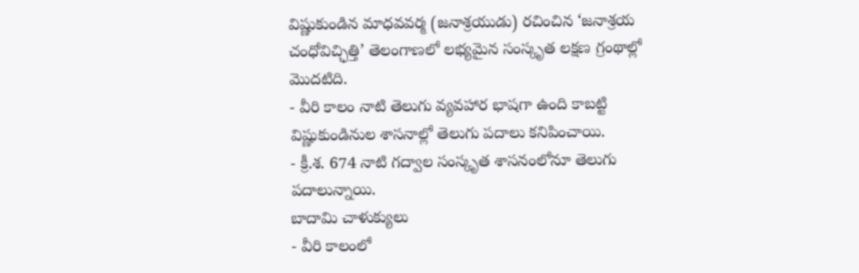విష్ణుకుండిన మాధవవర్మ (జనాశ్రయుడు) రచించిన ‘జనాశ్రయ చంధోవిచ్ఛిత్తి’ తెలంగాణలో లభ్యమైన సంస్కృత లక్షణ గ్రంథాల్లో మొదటిది.
- వీరి కాలం నాటి తెలుగు వ్యవహార భాషగా ఉంది కాబట్టి విష్ణుకుండినుల శాసనాల్లో తెలుగు పదాలు కనిపించాయి.
- క్రీ.శ. 674 నాటి గద్వాల సంస్కృత శాసనంలోనూ తెలుగు పదాలున్నాయి.
బాదామి చాళుక్యులు
- వీరి కాలంలో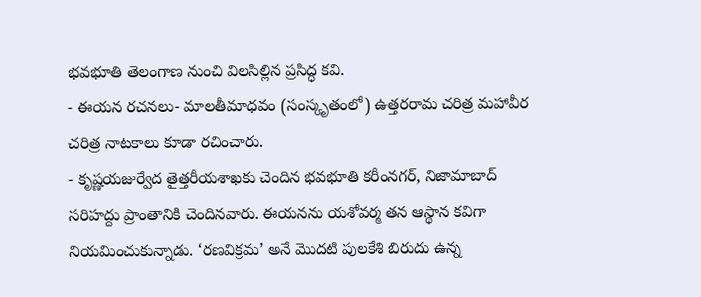భవభూతి తెలంగాణ నుంచి విలసిల్లిన ప్రసిద్ధ కవి.
- ఈయన రచనలు- మాలతీమాధవం (సంస్కృతంలో) ఉత్తరరామ చరిత్ర మహావీర చరిత్ర నాటకాలు కూడా రచించారు.
- కృష్ణయజుర్వేద తైత్తరీయశాఖకు చెందిన భవభూతి కరీంనగర్, నిజామాబాద్ సరిహద్దు ప్రాంతానికి చెందినవారు. ఈయనను యశోవర్మ తన ఆస్థాన కవిగా నియమించుకున్నాడు. ‘రణవిక్రమ’ అనే మొదటి పులకేశి బిరుదు ఉన్న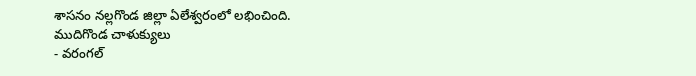శాసనం నల్లగొండ జిల్లా ఏలేశ్వరంలో లభించింది.
ముదిగొండ చాళుక్యులు
- వరంగల్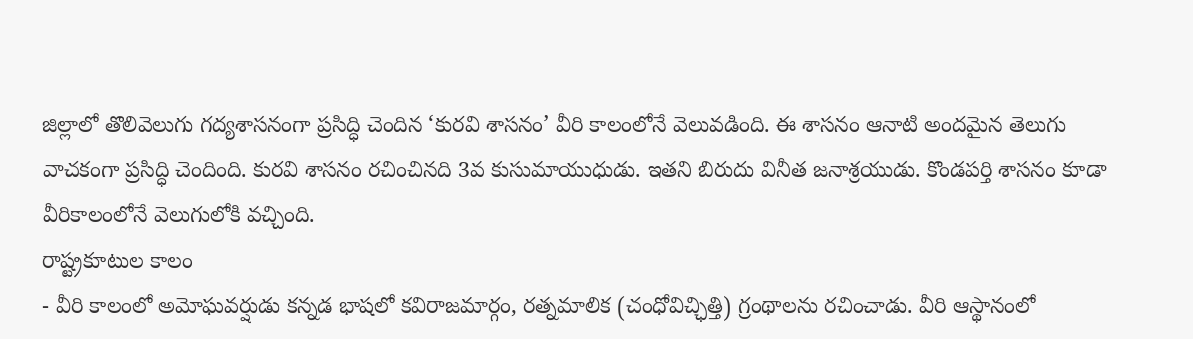జిల్లాలో తొలివెలుగు గద్యశాసనంగా ప్రసిద్ధి చెందిన ‘కురవి శాసనం’ వీరి కాలంలోనే వెలువడింది. ఈ శాసనం ఆనాటి అందమైన తెలుగు వాచకంగా ప్రసిద్ధి చెందింది. కురవి శాసనం రచించినది 3వ కుసుమాయుధుడు. ఇతని బిరుదు వినీత జనాశ్రయుడు. కొండపర్తి శాసనం కూడా వీరికాలంలోనే వెలుగులోకి వచ్చింది.
రాష్ట్రకూటుల కాలం
- వీరి కాలంలో అమోఘవర్షుడు కన్నడ భాషలో కవిరాజమార్గం, రత్నమాలిక (చంధోవిచ్ఛిత్తి) గ్రంథాలను రచించాడు. వీరి ఆస్థానంలో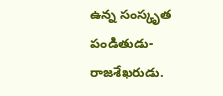ఉన్న సంస్కృత పండితుడు-రాజశేఖరుడు.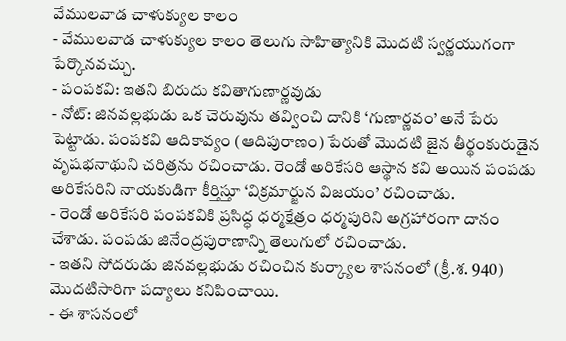వేములవాడ చాళుక్యుల కాలం
- వేములవాడ చాళుక్యుల కాలం తెలుగు సాహిత్యానికి మొదటి స్వర్ణయుగంగా పేర్కొనవచ్చు.
- పంపకవి: ఇతని బిరుదు కవితాగుణార్ణవుడు
- నోట్: జినవల్లభుడు ఒక చెరువును తవ్వించి దానికి ‘గుణార్ణవం’ అనే పేరు పెట్టాడు. పంపకవి ఆదికావ్యం (ఆదిపురాణం) పేరుతో మొదటి జైన తీర్థంకురుడైన వృషభనాథుని చరిత్రను రచించాడు. రెండో అరికేసరి ఆస్థాన కవి అయిన పంపడు అరికేసరిని నాయకుడిగా కీర్తిస్తూ ‘విక్రమార్జున విజయం’ రచించాడు.
- రెండో అరికేసరి పంపకవికి ప్రసిద్ధ ధర్మక్షేత్రం ధర్మపురిని అగ్రహారంగా దానం చేశాడు. పంపడు జినేంద్రపురాణాన్ని తెలుగులో రచించాడు.
- ఇతని సోదరుడు జినవల్లభుడు రచించిన కుర్క్యాల శాసనంలో (క్రీ.శ. 940) మొదటిసారిగా పద్యాలు కనిపించాయి.
- ఈ శాసనంలో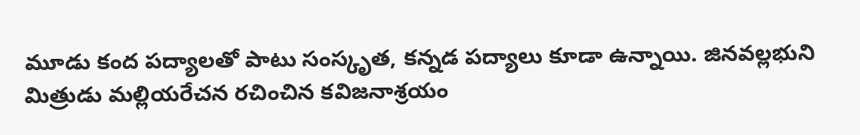మూడు కంద పద్యాలతో పాటు సంస్కృత, కన్నడ పద్యాలు కూడా ఉన్నాయి. జినవల్లభుని మిత్రుడు మల్లియరేచన రచించిన కవిజనాశ్రయం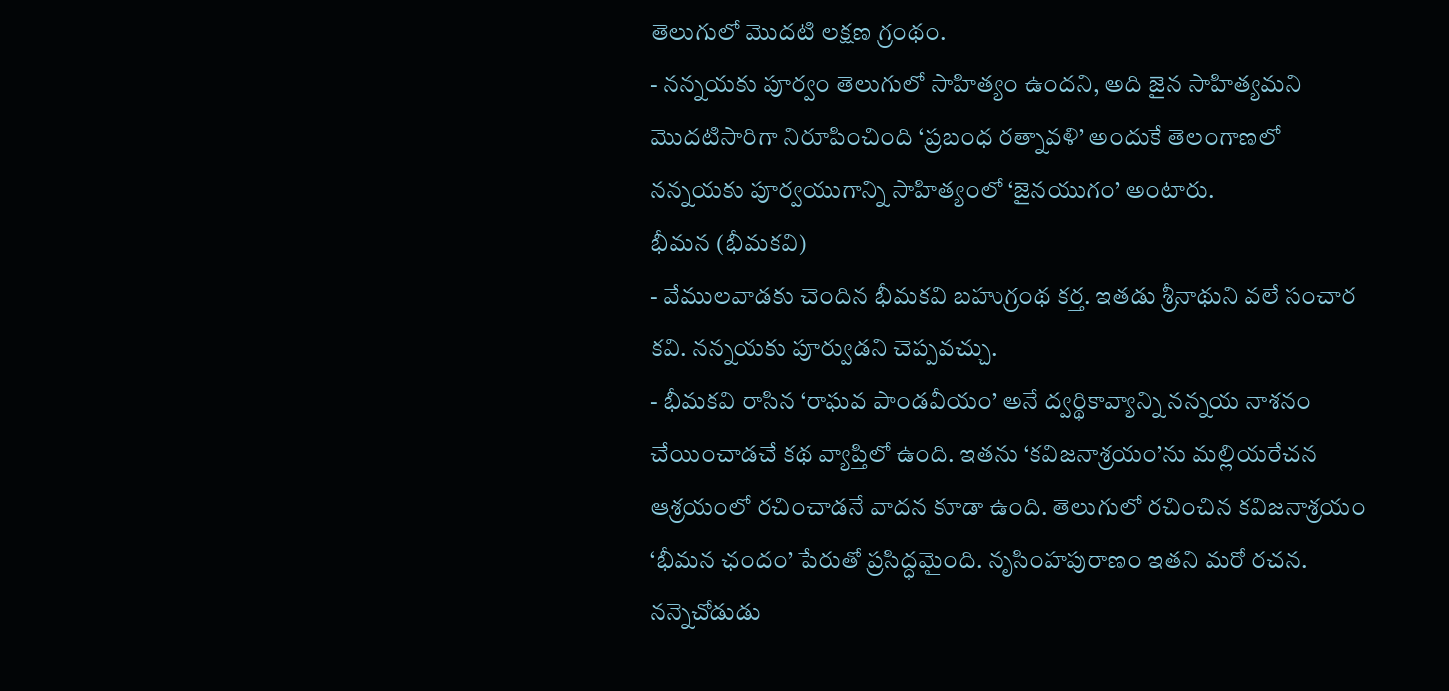తెలుగులో మొదటి లక్షణ గ్రంథం.
- నన్నయకు పూర్వం తెలుగులో సాహిత్యం ఉందని, అది జైన సాహిత్యమని మొదటిసారిగా నిరూపించింది ‘ప్రబంధ రత్నావళి’ అందుకే తెలంగాణలో నన్నయకు పూర్వయుగాన్ని సాహిత్యంలో ‘జైనయుగం’ అంటారు.
భీమన (భీమకవి)
- వేములవాడకు చెందిన భీమకవి బహుగ్రంథ కర్త. ఇతడు శ్రీనాథుని వలే సంచార కవి. నన్నయకు పూర్వుడని చెప్పవచ్చు.
- భీమకవి రాసిన ‘రాఘవ పాండవీయం’ అనే ద్వర్థికావ్యాన్ని నన్నయ నాశనం చేయించాడచే కథ వ్యాప్తిలో ఉంది. ఇతను ‘కవిజనాశ్రయం’ను మల్లియరేచన ఆశ్రయంలో రచించాడనే వాదన కూడా ఉంది. తెలుగులో రచించిన కవిజనాశ్రయం ‘భీమన ఛందం’ పేరుతో ప్రసిద్ధమైంది. నృసింహపురాణం ఇతని మరో రచన. నన్నెచోడుడు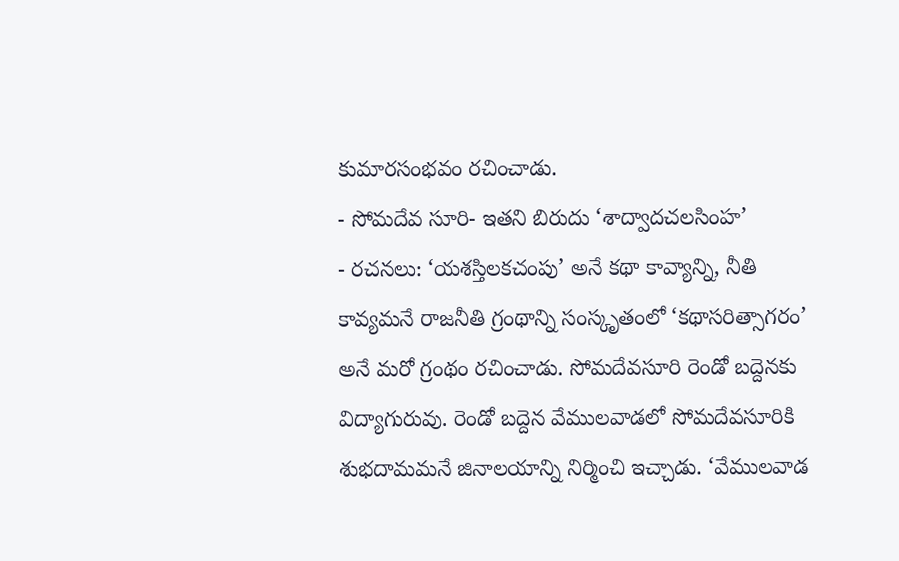కుమారసంభవం రచించాడు.
- సోమదేవ సూరి- ఇతని బిరుదు ‘శాద్వాదచలసింహ’
- రచనలు: ‘యశస్తిలకచంపు’ అనే కథా కావ్యాన్ని, నీతి కావ్యమనే రాజనీతి గ్రంథాన్ని సంస్కృతంలో ‘కథాసరిత్సాగరం’ అనే మరో గ్రంథం రచించాడు. సోమదేవసూరి రెండో బద్దెనకు విద్యాగురువు. రెండో బద్దెన వేములవాడలో సోమదేవసూరికి శుభదామమనే జినాలయాన్ని నిర్మించి ఇచ్చాడు. ‘వేములవాడ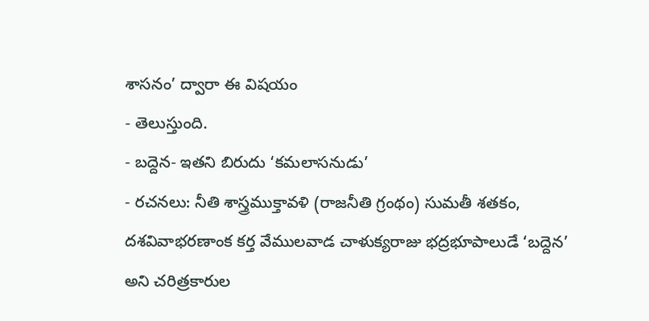శాసనం’ ద్వారా ఈ విషయం
- తెలుస్తుంది.
- బద్దెన- ఇతని బిరుదు ‘కమలాసనుడు’
- రచనలు: నీతి శాస్త్రముక్తావళి (రాజనీతి గ్రంథం) సుమతీ శతకం, దశవివాభరణాంక కర్త వేములవాడ చాళుక్యరాజు భద్రభూపాలుడే ‘బద్దెన’ అని చరిత్రకారుల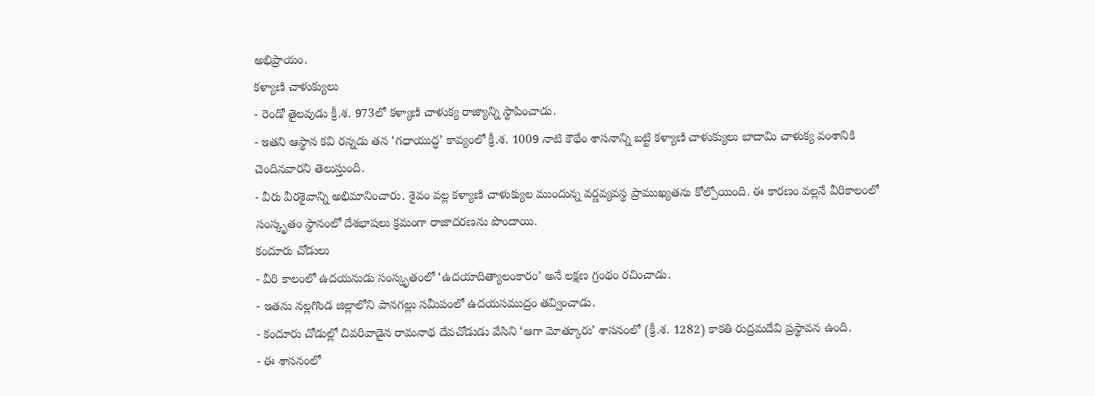అభిప్రాయం.
కళ్యాణి చాళుక్యులు
- రెండో తైలవుడు క్రీ.శ. 973లో కళ్యాణి చాళుక్య రాజ్యాన్ని స్థాపించాడు.
- ఇతని ఆస్థాన కవి రన్నడు తన ‘గధాయుద్ధ’ కావ్యంలో క్రీ.శ. 1009 నాటి కౌథేం శాసనాన్ని బట్టి కళ్యాణి చాళుక్యులు బాదామి చాళుక్య వంశానికి చెందినవారని తెలుస్తుంది.
- వీరు వీరశైవాన్ని అభిమానించారు. శైవం వల్ల కళ్యాణి చాళుక్యుల ముందున్న వర్ణవ్యవస్థ ప్రాముఖ్యతను కోల్పోయింది. ఈ కారణం వల్లనే వీరికాలంలో సంస్కృతం స్థానంలో దేశభాషలు క్రమంగా రాజాదరణను పొందాయి.
కందూరు చోడులు
- వీరి కాలంలో ఉదయనుడు సంస్కృతంలో ‘ఉదయాదిత్యాలంకారం’ అనే లక్షణ గ్రంథం రచించాడు.
- ఇతను నల్లగొండ జిల్లాలోని పానగల్లు సమీపంలో ఉదయసముద్రం తవ్వించాడు.
- కందూరు చోడుల్లో చివరివాడైన రామనాథ దేవచోడుడు వేసిని ‘ఆగా మోత్కూరు’ శాసనంలో (క్రీ.శ. 1282) కాకతి రుద్రమదేవి ప్రస్థావన ఉంది.
- ఈ శాసనంలో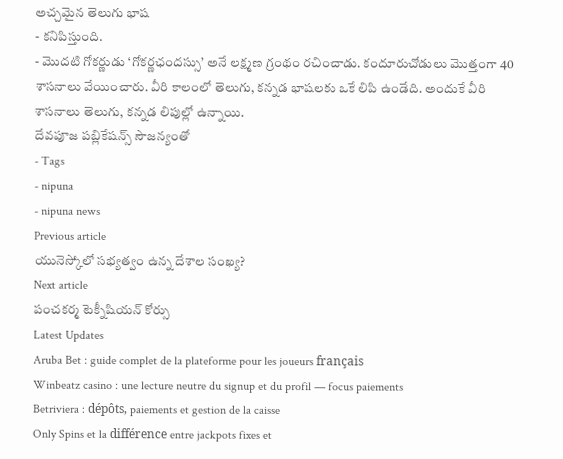అచ్చమైన తెలుగు భాష
- కనిపిస్తుంది.
- మొదటి గోకర్ణుడు ‘గోకర్ణఛందస్సు’ అనే లక్ష్మణ గ్రంథం రచించాడు. కందూరుచోడులు మొత్తంగా 40 శాసనాలు వేయించారు. వీరి కాలంలో తెలుగు, కన్నడ భాషలకు ఒకే లిపి ఉండేది. అందుకే వీరి శాసనాలు తెలుగు, కన్నడ లిపుల్లో ఉన్నాయి.
దేవపూజ పబ్లికేషన్స్ సౌజన్యంతో
- Tags
- nipuna
- nipuna news
Previous article
యునెస్కోలో సభ్యత్వం ఉన్న దేశాల సంఖ్య?
Next article
పంచకర్మ టెక్నీషియన్ కోర్సు
Latest Updates
Aruba Bet : guide complet de la plateforme pour les joueurs français
Winbeatz casino : une lecture neutre du signup et du profil — focus paiements
Betriviera : dépôts, paiements et gestion de la caisse
Only Spins et la différence entre jackpots fixes et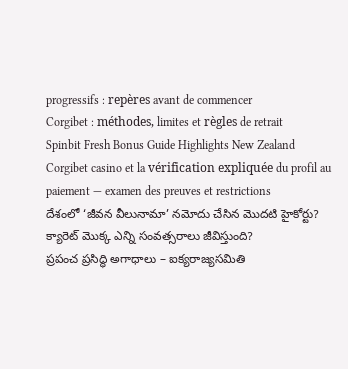progressifs : repères avant de commencer
Corgibet : méthodes, limites et règles de retrait
Spinbit Fresh Bonus Guide Highlights New Zealand
Corgibet casino et la vérification expliquée du profil au paiement — examen des preuves et restrictions
దేశంలో ‘జీవన వీలునామా’ నమోదు చేసిన మొదటి హైకోర్టు?
క్యారెట్ మొక్క ఎన్ని సంవత్సరాలు జీవిస్తుంది?
ప్రపంచ ప్రసిద్ధి అగాధాలు – ఐక్యరాజ్యసమితి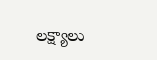లక్ష్యాలు